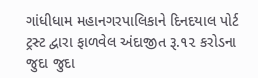ગાંધીધામ મહાનગરપાલિકાને દિનદયાલ પોર્ટ ટ્રસ્ટ દ્વારા ફાળવેલ અંદાજીત રૂ.૧૨ કરોડના જુદા જુદા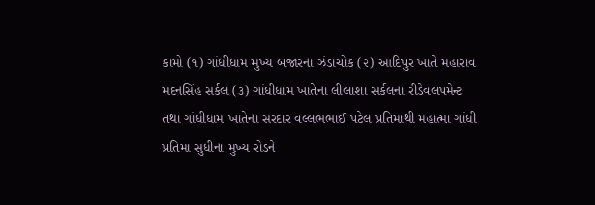કામો (૧) ગાંધીધામ મુખ્ય બજારના ઝંડાચોક (૨) આદિપુર ખાતે મહારાવ મદનસિંહ સર્કલ (૩) ગાંધીધામ ખાતેના લીલાશા સર્કલના રીડેવલપમેન્ટ તથા ગાંધીધામ ખાતેના સરદાર વલ્લભભાઈ પટેલ પ્રતિમાથી મહાત્મા ગાંધી પ્રતિમા સુધીના મુખ્ય રોડને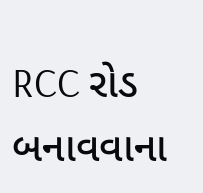RCC રોડ બનાવવાના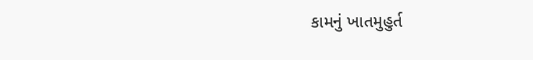કામનું ખાતમુહુર્ત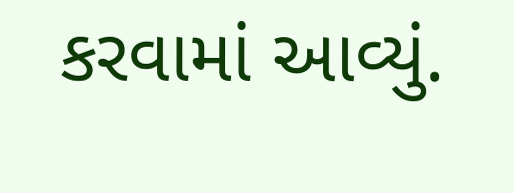કરવામાં આવ્યું.